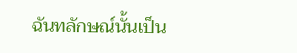ฉันทลักษณ์นั้นเป็น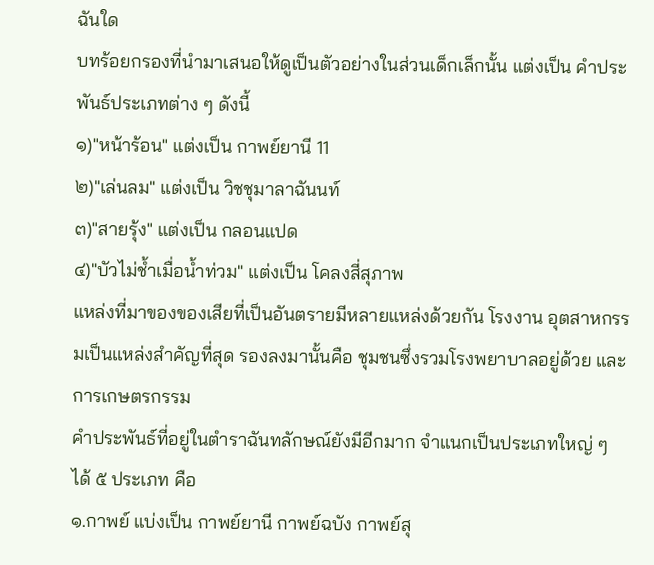ฉันใด
บทร้อยกรองที่นำมาเสนอให้ดูเป็นตัวอย่างในส่วนเด็กเล็กนั้น แต่งเป็น คำประพันธ์ประเภทต่าง ๆ ดังนี้
๑)"หน้าร้อน" แต่งเป็น กาพย์ยานี 11
๒)"เล่นลม" แต่งเป็น วิชชุมาลาฉันนท์
๓)"สายรุ้ง" แต่งเป็น กลอนแปด
๔)"บัวไม่ช้ำเมื่อน้ำท่วม" แต่งเป็น โคลงสี่สุภาพ
แหล่งที่มาของของเสียที่เป็นอันตรายมีหลายแหล่งด้วยกัน โรงงาน อุตสาหกรรมเป็นแหล่งสำคัญที่สุด รองลงมานั้นคือ ชุมชนซึ่งรวมโรงพยาบาลอยู่ด้วย และการเกษตรกรรม
คำประพันธ์ที่อยู่ในตำราฉันทลักษณ์ยังมีอีกมาก จำแนกเป็นประเภทใหญ่ ๆ ได้ ๕ ประเภท คือ
๑.กาพย์ แบ่งเป็น กาพย์ยานี กาพย์ฉบัง กาพย์สุ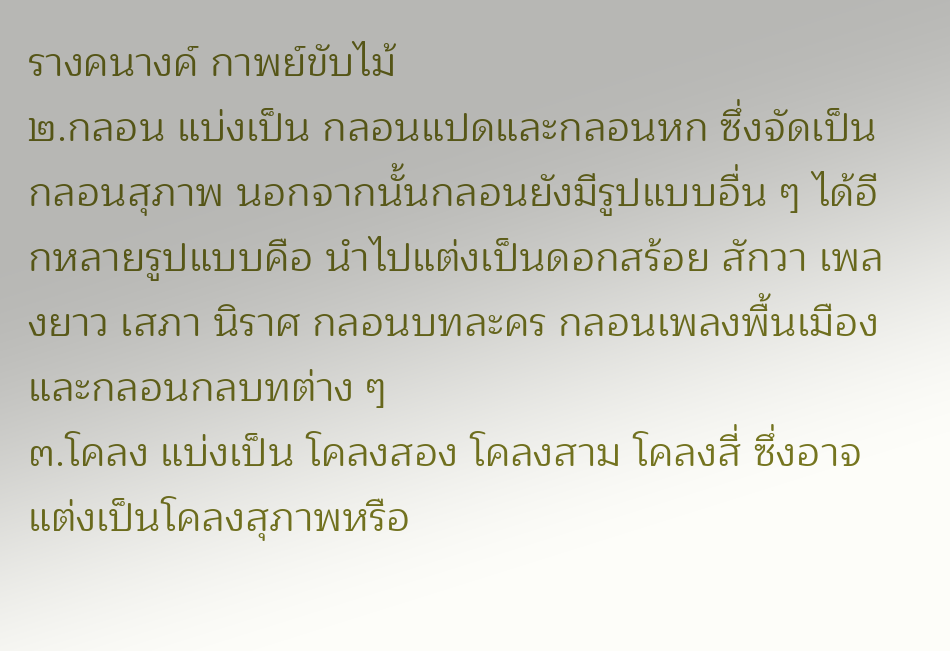รางคนางค์ กาพย์ขับไม้
๒.กลอน แบ่งเป็น กลอนแปดและกลอนหก ซึ่งจัดเป็นกลอนสุภาพ นอกจากนั้นกลอนยังมีรูปแบบอื่น ๆ ได้อีกหลายรูปแบบคือ นำไปแต่งเป็นดอกสร้อย สักวา เพลงยาว เสภา นิราศ กลอนบทละคร กลอนเพลงพื้นเมืองและกลอนกลบทต่าง ๆ
๓.โคลง แบ่งเป็น โคลงสอง โคลงสาม โคลงสี่ ซึ่งอาจแต่งเป็นโคลงสุภาพหรือ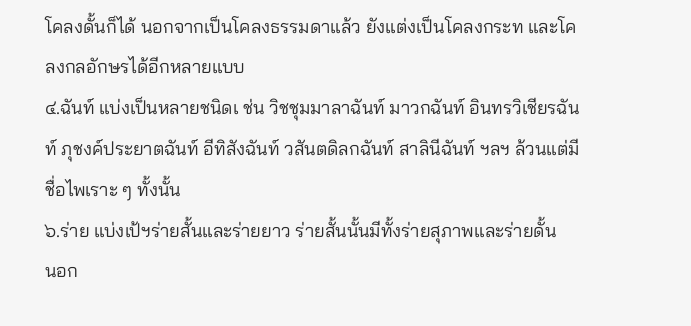โคลงดั้นก็ได้ นอกจากเป็นโคลงธรรมดาแล้ว ยังแต่งเป็นโคลงกระท และโคลงกลอักษรได้อีกหลายแบบ
๔.ฉันท์ แบ่งเป็นหลายชนิดเ ช่น วิชชุมมาลาฉันท์ มาวกฉันท์ อินทรวิเชียรฉันท์ ภุชงค์ประยาตฉันท์ อีทิสังฉันท์ วสันตดิลกฉันท์ สาลินีฉันท์ ฯลฯ ล้วนแต่มี ชื่อไพเราะ ๆ ทั้งนั้น
๖.ร่าย แบ่งเป้ฯร่ายสั้นและร่ายยาว ร่ายสั้นนั้นมีทั้งร่ายสุภาพและร่ายดั้น
นอก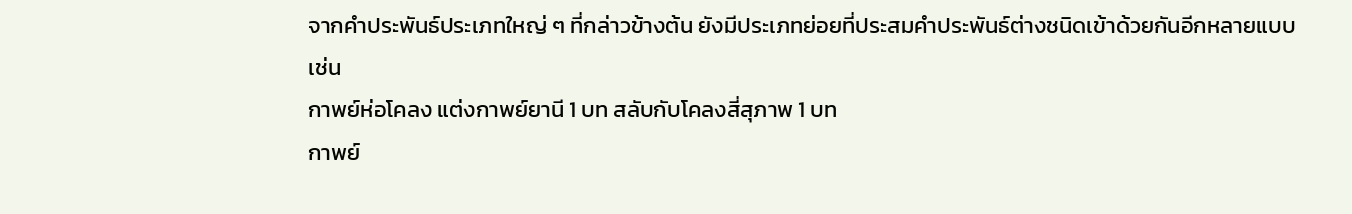จากคำประพันธ์ประเภทใหญ่ ๆ ที่กล่าวข้างต้น ยังมีประเภทย่อยที่ประสมคำประพันธ์ต่างชนิดเข้าด้วยกันอีกหลายแบบ เช่น
กาพย์ห่อโคลง แต่งกาพย์ยานี 1 บท สลับกับโคลงสี่สุภาพ 1 บท
กาพย์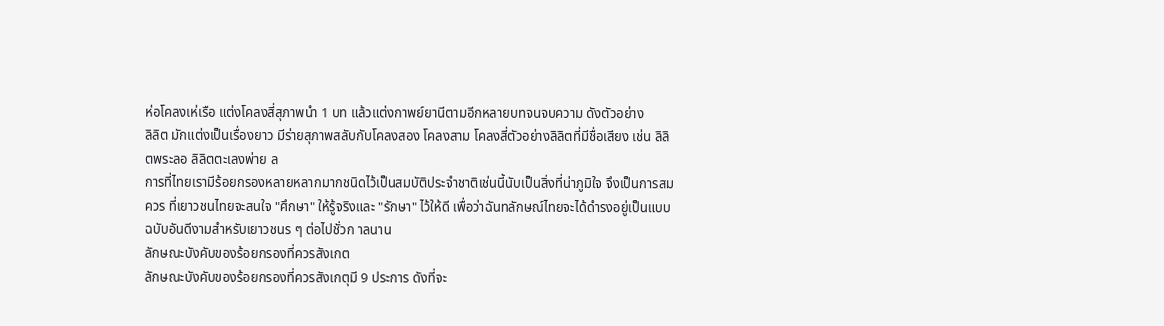ห่อโคลงเห่เรือ แต่งโคลงสี่สุภาพนำ 1 บท แล้วแต่งกาพย์ยานีตามอีกหลายบทจนจบความ ดังตัวอย่าง
ลิลิต มักแต่งเป็นเรื่องยาว มีร่ายสุภาพสลับกับโคลงสอง โคลงสาม โคลงสี่ตัวอย่างลิลิตที่มีชื่อเสียง เช่น ลิลิตพระลอ ลิลิตตะเลงพ่าย ล
การที่ไทยเรามีร้อยกรองหลายหลากมากชนิดไว้เป็นสมบัติประจำชาติเช่นนี้นับเป็นสิ่งที่น่าภูมิใจ จึงเป็นการสมควร ที่เยาวชนไทยจะสนใจ "ศึกษา" ให้รู้จริงและ "รักษา" ไว้ให้ดี เพื่อว่าฉันทลักษณ์ไทยจะได้ดำรงอยู่เป็นแบบฉบับอันดีงามสำหรับเยาวชนร ๆ ต่อไปชั่วก าลนาน
ลักษณะบังคับของร้อยกรองที่ควรสังเกต
ลักษณะบังคับของร้อยกรองที่ควรสังเกตุมี 9 ประการ ดังที่จะ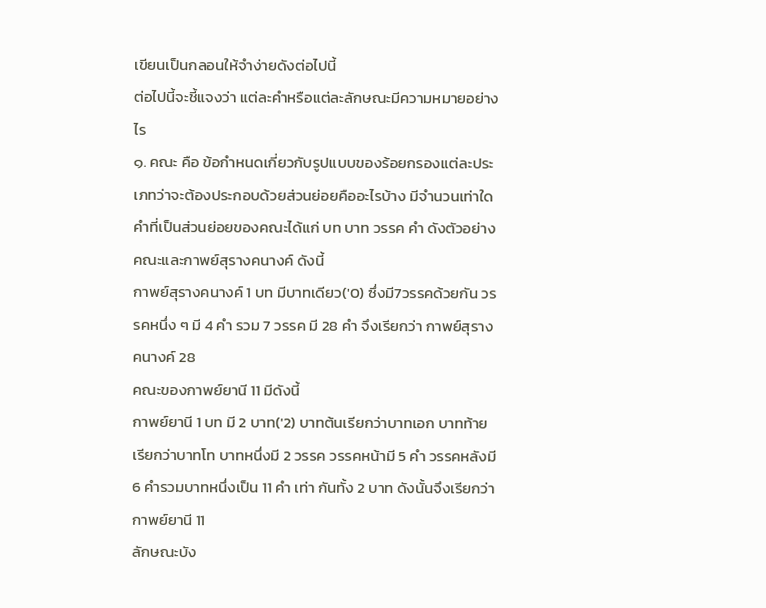เขียนเป็นกลอนให้จำง่ายดังต่อไปนี้
ต่อไปนี้จะชี้แจงว่า แต่ละคำหรือแต่ละลักษณะมีความหมายอย่างไร
๑. คณะ คือ ข้อกำหนดเกี่ยวกับรูปแบบของร้อยกรองแต่ละประเภทว่าจะต้องประกอบด้วยส่วนย่อยคืออะไรบ้าง มีจำนวนเท่าใด
คำที่เป็นส่วนย่อยของคณะได้แก่ บท บาท วรรค คำ ดังตัวอย่าง คณะและกาพย์สุรางคนางค์ ดังนี้
กาพย์สุรางคนางค์ 1 บท มีบาทเดียว('0) ซึ่งมี7วรรคด้วยกัน วรรคหนึ่ง ๆ มี 4 คำ รวม 7 วรรค มี 28 คำ จึงเรียกว่า กาพย์สุรางคนางค์ 28
คณะของกาพย์ยานี 11 มีดังนี้
กาพย์ยานี 1 บท มี 2 บาท('2) บาทต้นเรียกว่าบาทเอก บาทท้ายเรียกว่าบาทโท บาทหนึ่งมี 2 วรรค วรรคหน้ามี 5 คำ วรรคหลังมี 6 คำรวมบาทหนึ่งเป็น 11 คำ เท่า กันทั้ง 2 บาท ดังนั้นจึงเรียกว่า กาพย์ยานี 11
ลักษณะบัง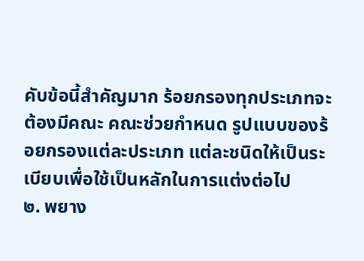คับข้อนี้สำคัญมาก ร้อยกรองทุกประเภทจะต้องมีคณะ คณะช่วยกำหนด รูปแบบของร้อยกรองแต่ละประเภท แต่ละชนิดให้เป็นระ เบียบเพื่อใช้เป็นหลักในการแต่งต่อไป
๒. พยาง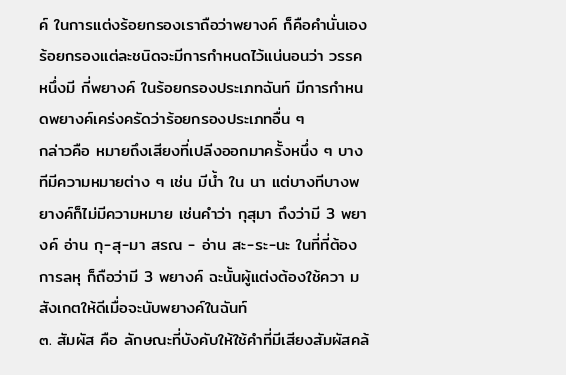ค์ ในการแต่งร้อยกรองเราถือว่าพยางค์ ก็คือคำนั่นเอง ร้อยกรองแต่ละชนิดจะมีการกำหนดไว้แน่นอนว่า วรรคหนึ่งมี กี่พยางค์ ในร้อยกรองประเภทฉันท์ มีการกำหนดพยางค์เคร่งครัดว่าร้อยกรองประเภทอื่น ๆ
กล่าวคือ หมายถึงเสียงที่เปลีงออกมาครั้งหนึ่ง ๆ บางทีมีความหมายต่าง ๆ เช่น มีน้ำ ใน นา แต่บางทีบางพยางค์ก็ไม่มีความหมาย เช่นคำว่า กุสุมา ถึงว่ามี 3 พยางค์ อ่าน กุ-สุ-มา สรณ - อ่าน สะ-ระ-นะ ในที่ที่ต้องการลหุ ก็ถือว่ามี 3 พยางค์ ฉะนั้นผู้แต่งต้องใช้ควา มสังเกตให้ดีเมื่อจะนับพยางค์ในฉันท์
๓. สัมผัส คือ ลักษณะที่บังคับให้ใช้คำที่มีเสียงสัมผัสคล้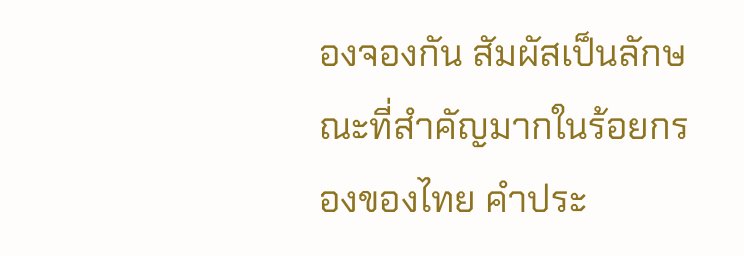องจองกัน สัมผัสเป็นลักษณะที่สำคัญมากในร้อยกรองของไทย คำประ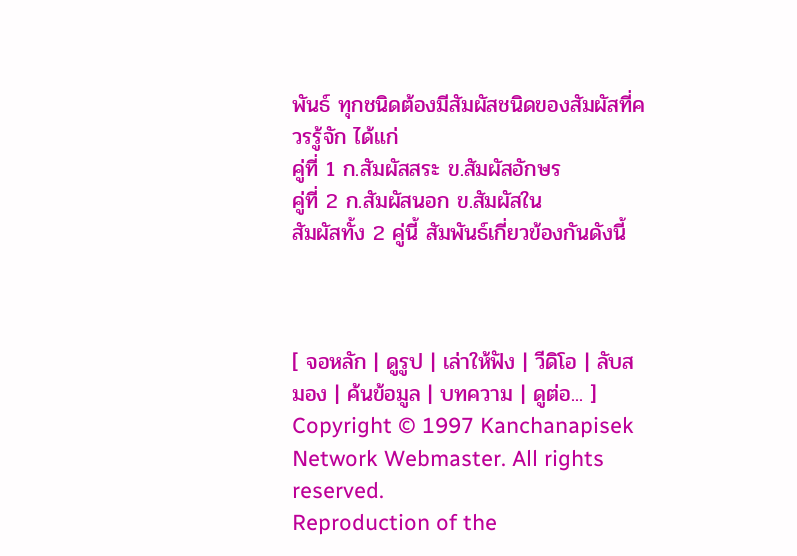พันธ์ ทุกชนิดต้องมีสัมผัสชนิดของสัมผัสที่ควรรู้จัก ได้แก่
คู่ที่ 1 ก.สัมผัสสระ ข.สัมผัสอักษร
คู่ที่ 2 ก.สัมผัสนอก ข.สัมผัสใน
สัมผัสทั้ง 2 คู่นี้ สัมพันธ์เกี่ยวข้องกันดังนี้



[ จอหลัก | ดูรูป | เล่าให้ฟัง | วีดิโอ | ลับสมอง | ค้นข้อมูล | บทความ | ดูต่อ... ]
Copyright © 1997 Kanchanapisek Network Webmaster. All rights reserved.
Reproduction of the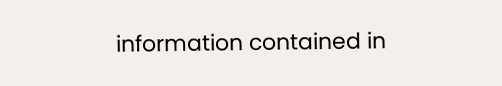information contained in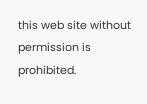this web site without permission is prohibited.